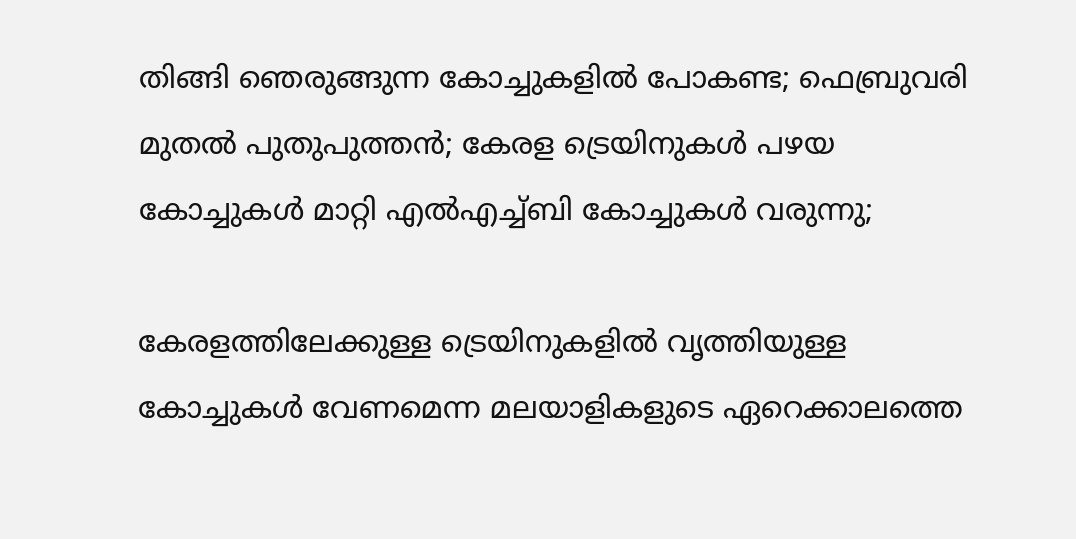തിങ്ങി ഞെരുങ്ങുന്ന കോച്ചുകളിൽ പോകണ്ട; ഫെബ്രുവരി മുതൽ പുതുപുത്തൻ; കേരള ട്രെയിനുകൾ പഴയ കോച്ചുകൾ മാറ്റി എൽഎച്ച്ബി കോച്ചുകൾ വരുന്നു;

കേരളത്തിലേക്കുള്ള ട്രെയിനുകളിൽ വൃത്തിയുള്ള കോച്ചുകൾ വേണമെന്ന മലയാളികളുടെ ഏറെക്കാലത്തെ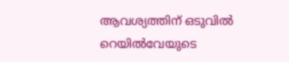ആവശ്യത്തിന് ഒടുവിൽ റെയിൽവേയുടെ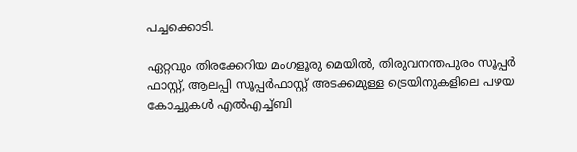പച്ചക്കൊടി.

ഏറ്റവും തിരക്കേറിയ മംഗളൂരു മെയിൽ, തിരുവനന്തപുരം സൂപ്പർ ഫാസ്റ്റ്, ആലപ്പി സൂപ്പർഫാസ്റ്റ് അടക്കമുള്ള ട്രെയിനുകളിലെ പഴയ കോച്ചുകൾ എൽഎച്ച്ബി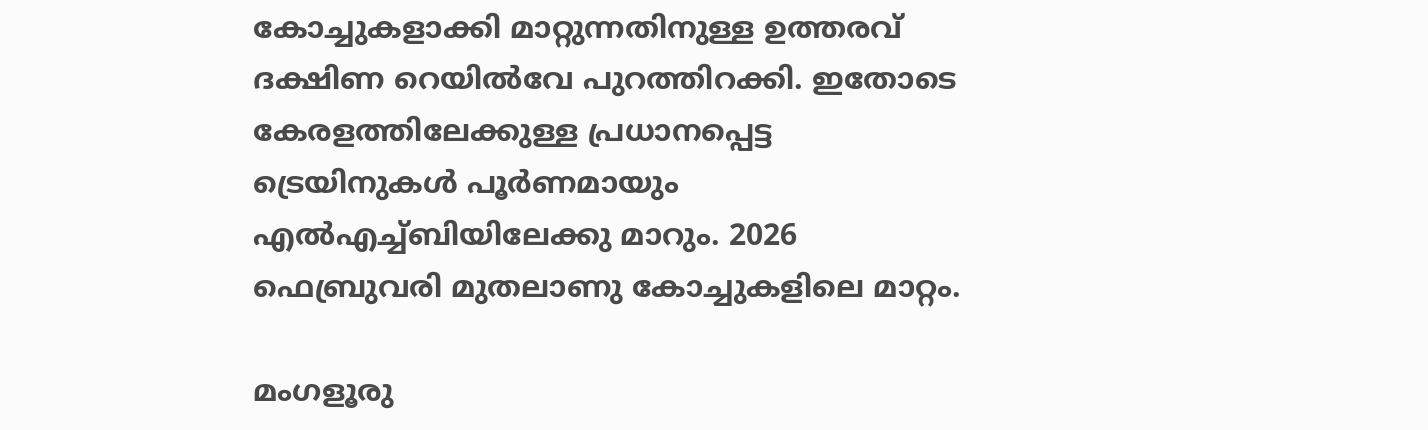കോച്ചുകളാക്കി മാറ്റുന്നതിനുള്ള ഉത്തരവ് ദക്ഷിണ റെയിൽവേ പുറത്തിറക്കി. ഇതോടെ കേരളത്തിലേക്കുള്ള പ്രധാനപ്പെട്ട ട്രെയിനുകൾ പൂർണമായും എൽഎച്ച്ബിയിലേക്കു മാറും. 2026 ഫെബ്രുവരി മുതലാണു കോച്ചുകളിലെ മാറ്റം.

മംഗളൂരു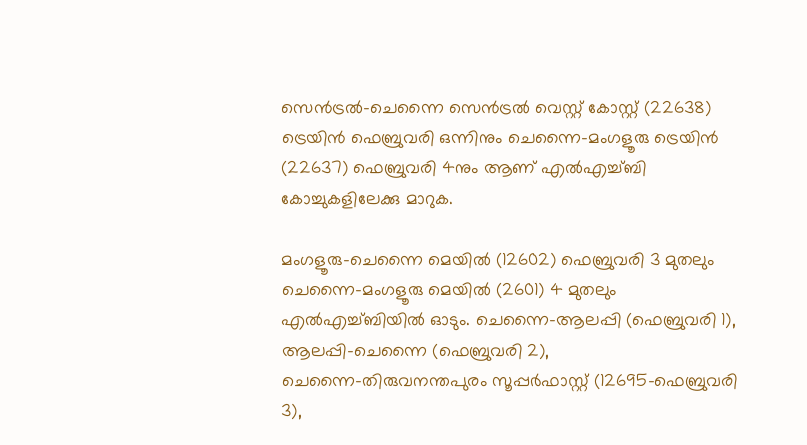സെൻട്രൽ–ചെന്നൈ സെൻട്രൽ വെസ്റ്റ് കോസ്റ്റ് (22638) ട്രെയിൻ ഫെബ്രുവരി ഒന്നിനും ചെന്നൈ–മംഗളൂരു ട്രെയിൻ (22637) ഫെബ്രുവരി 4നും ആണ് എൽഎച്ച്ബി കോച്ചുകളിലേക്കു മാറുക.

മംഗളൂരു–ചെന്നൈ മെയിൽ (12602) ഫെബ്രുവരി 3 മുതലും ചെന്നൈ–മംഗളൂരു മെയിൽ (2601) 4 മുതലും എൽഎച്ച്ബിയിൽ ഓടും. ചെന്നൈ–ആലപ്പി (ഫെബ്രുവരി 1), ആലപ്പി–ചെന്നൈ (ഫെബ്രുവരി 2), ചെന്നൈ–തിരുവനന്തപുരം സൂപ്പർഫാസ്റ്റ് (12695–ഫെബ്രുവരി 3),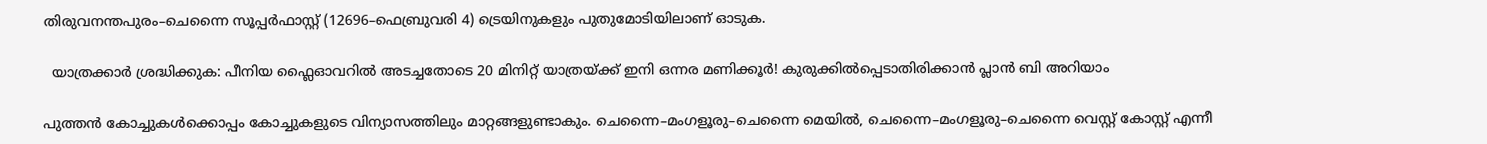തിരുവനന്തപുരം–ചെന്നൈ സൂപ്പർഫാസ്റ്റ് (12696–ഫെബ്രുവരി 4) ട്രെയിനുകളും പുതുമോടിയിലാണ് ഓടുക.

  യാത്രക്കാർ ശ്രദ്ധിക്കുക: പീനിയ ഫ്ലൈഓവറിൽ അടച്ചതോടെ 20 മിനിറ്റ് യാത്രയ്ക്ക് ഇനി ഒന്നര മണിക്കൂർ! കുരുക്കിൽപ്പെടാതിരിക്കാൻ പ്ലാൻ ബി അറിയാം

പുത്തൻ കോച്ചുകൾക്കൊപ്പം കോച്ചുകളുടെ വിന്യാസത്തിലും മാറ്റങ്ങളുണ്ടാകും. ചെന്നൈ–മംഗളൂരു–ചെന്നൈ മെയിൽ, ചെന്നൈ–മംഗളൂരു–ചെന്നൈ വെസ്റ്റ് കോസ്റ്റ് എന്നീ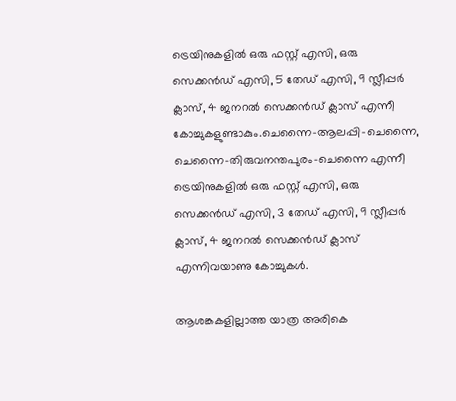ട്രെയിനുകളിൽ ഒരു ഫസ്റ്റ് എസി, ഒരു സെക്കൻ‍ഡ് എസി, 5 തേഡ് എസി, 9 സ്ലീപ്പർ ക്ലാസ്, 4 ജനറൽ സെക്കൻഡ് ക്ലാസ് എന്നീ കോച്ചുകളുണ്ടാകും.ചെന്നൈ–ആലപ്പി–ചെന്നൈ, ചെന്നൈ–തിരുവനന്തപുരം–ചെന്നൈ എന്നീ ട്രെയിനുകളിൽ ഒരു ഫസ്റ്റ് എസി, ഒരു സെക്കൻ‍ഡ് എസി, 3 തേഡ് എസി, 9 സ്ലീപ്പർ ക്ലാസ്, 4 ജനറൽ സെക്കൻഡ് ക്ലാസ് എന്നിവയാണു കോച്ചുകൾ.

ആശങ്കകളില്ലാത്ത യാത്ര അരികെ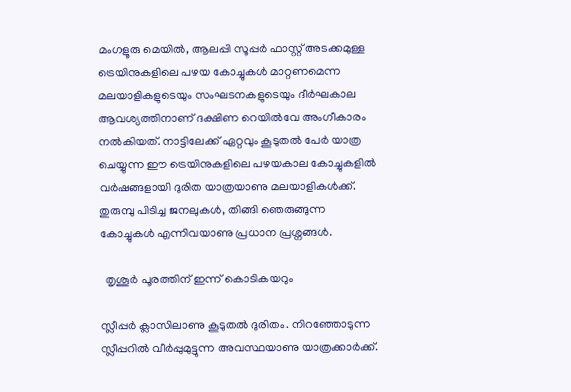മംഗളൂരു മെയിൽ, ആലപ്പി സൂപ്പർ ഫാസ്റ്റ് അടക്കമുള്ള ട്രെയിനുകളിലെ പഴയ കോച്ചുകൾ മാറ്റണമെന്ന മലയാളികളുടെയും സംഘടനകളുടെയും ദീർഘകാല ആവശ്യത്തിനാണ് ദക്ഷിണ റെയിൽവേ അംഗീകാരം നൽകിയത്. നാട്ടിലേക്ക് ഏറ്റവും കൂടുതൽ പേർ യാത്ര ചെയ്യുന്ന ഈ ട്രെയിനുകളിലെ പഴയകാല കോച്ചുകളിൽ വർഷങ്ങളായി ദുരിത യാത്രയാണു മലയാളികൾക്ക്. തുരുമ്പു പിടിച്ച ജനലുകൾ, തിങ്ങി ഞെരുങ്ങുന്ന കോച്ചുകൾ എന്നിവയാണു പ്രധാന പ്രശ്നങ്ങൾ.

  തൃശൂര്‍ പൂരത്തിന് ഇന്ന് കൊടികയറും

സ്ലീപ്പർ ക്ലാസിലാണു കൂടുതൽ ദുരിതം. നിറഞ്ഞോടുന്ന സ്ലീപ്പറിൽ വീർപ്പുമുട്ടുന്ന അവസ്ഥയാണു യാത്രക്കാർക്ക്.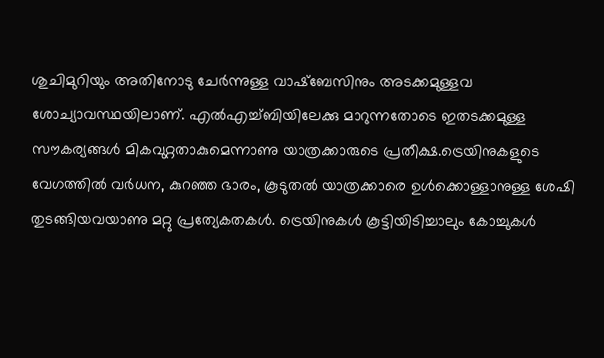ശുചിമുറിയും അതിനോടു ചേർന്നുള്ള വാഷ്ബേസിനും അടക്കമുള്ളവ ശോച്യാവസ്ഥയിലാണ്. എൽഎച്ച്ബിയിലേക്കു മാറുന്നതോടെ ഇതടക്കമുള്ള സൗകര്യങ്ങൾ മികവുറ്റതാകുമെന്നാണു യാത്രക്കാരുടെ പ്രതീക്ഷ.ട്രെയിനുകളുടെ വേഗത്തിൽ വർധന, കുറഞ്ഞ ഭാരം, കൂടുതൽ യാത്രക്കാരെ ഉൾക്കൊള്ളാനുള്ള ശേഷി തുടങ്ങിയവയാണു മറ്റു പ്രത്യേകതകൾ. ട്രെയിനുകൾ കൂട്ടിയിടിച്ചാലും കോച്ചുകൾ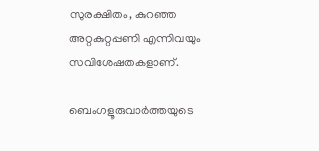സുരക്ഷിതം, കുറഞ്ഞ അറ്റകുറ്റപ്പണി എന്നിവയും സവിശേഷതകളാണ്.

ബെംഗളൂരുവാർത്തയുടെ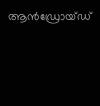ആൻഡ്രോയ്ഡ്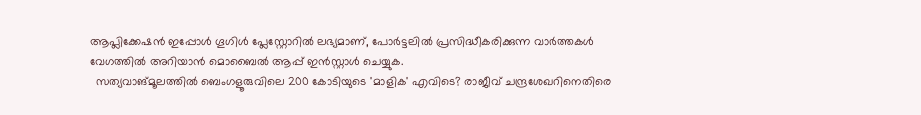ആപ്ലിക്കേഷൻ ഇപ്പോൾ ഗൂഗിൾ പ്ലേസ്റ്റോറിൽ ലഭ്യമാണ്, പോർട്ടലിൽ പ്രസിദ്ധീകരിക്കുന്ന വാർത്തകൾ വേഗത്തിൽ അറിയാൻ മൊബൈൽ ആപ്പ് ഇൻസ്റ്റാൾ ചെയ്യുക.
  സത്യവാങ്മൂലത്തിൽ ബെംഗളൂരുവിലെ 200 കോടിയുടെ 'മാളിക' എവിടെ? രാജീവ് ചന്ദ്രശേഖറിനെതിരെ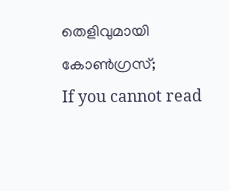തെളിവുമായി കോൺഗ്രസ്;
If you cannot read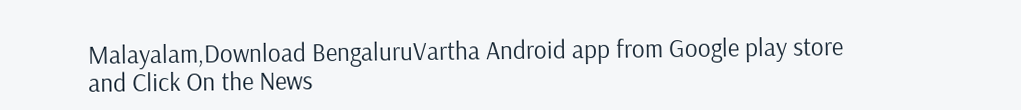Malayalam,Download BengaluruVartha Android app from Google play store and Click On the News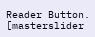Reader Button. [masterslider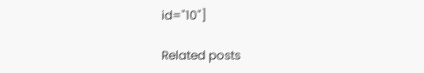id="10"]

Related posts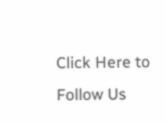Click Here to Follow Us